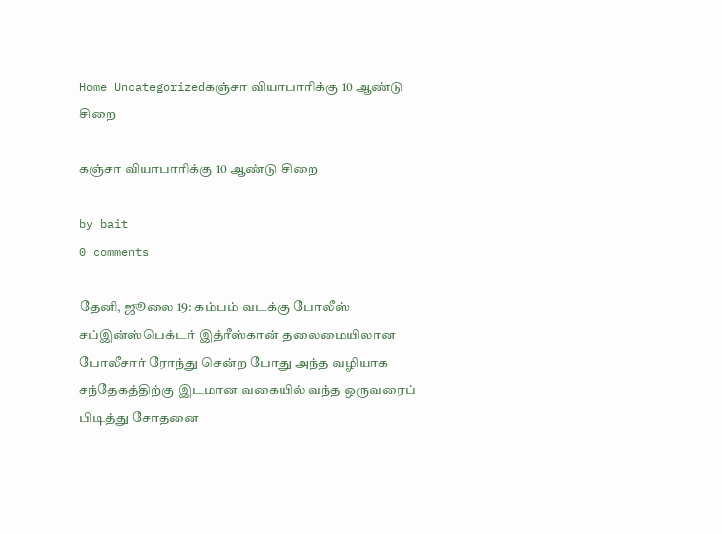Home Uncategorizedகஞ்சா வியாபாரிக்கு 10 ஆண்டு சிறை

கஞ்சா வியாபாரிக்கு 10 ஆண்டு சிறை

by bait
0 comments

தேனி, ஜூலை 19: கம்பம் வடக்கு போலீஸ் சப்இன்ஸ்பெக்டர் இத்ரீஸ்கான் தலைமையிலான போலீசார் ரோந்து சென்ற போது அந்த வழியாக சந்தேகத்திற்கு இடமான வகையில் வந்த ஒருவரைப் பிடித்து சோதனை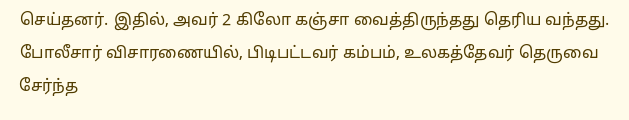செய்தனர். இதில், அவர் 2 கிலோ கஞ்சா வைத்திருந்தது தெரிய வந்தது. போலீசார் விசாரணையில், பிடிபட்டவர் கம்பம், உலகத்தேவர் தெருவை சேர்ந்த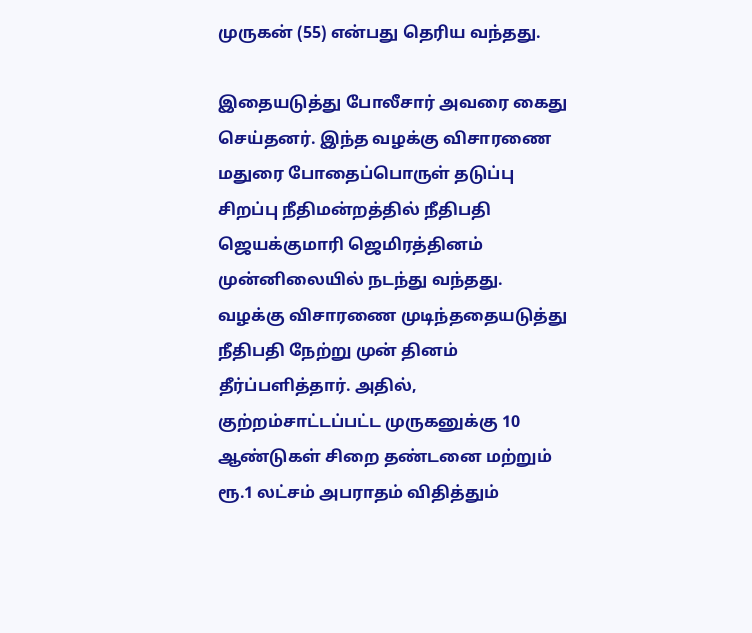முருகன் (55) என்பது தெரிய வந்தது.

இதையடுத்து போலீசார் அவரை கைது செய்தனர். இந்த வழக்கு விசாரணை மதுரை போதைப்பொருள் தடுப்பு சிறப்பு நீதிமன்றத்தில் நீதிபதி ஜெயக்குமாரி ஜெமிரத்தினம் முன்னிலையில் நடந்து வந்தது. வழக்கு விசாரணை முடிந்ததையடுத்து நீதிபதி நேற்று முன் தினம் தீர்ப்பளித்தார். அதில், குற்றம்சாட்டப்பட்ட முருகனுக்கு 10 ஆண்டுகள் சிறை தண்டனை மற்றும் ரூ.1 லட்சம் அபராதம் விதித்தும்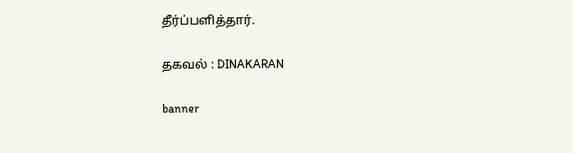தீர்ப்பளித்தார்.

தகவல் : DINAKARAN

banner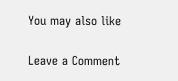You may also like

Leave a Comment